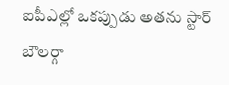ఐపీఎల్లో ఒకప్పుడు అతను స్టార్ బౌలర్గా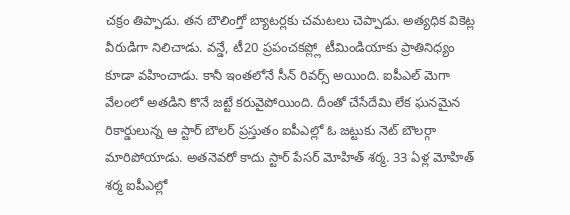చక్రం తిప్పాడు. తన బౌలింగ్తో బ్యాటర్లకు చమటలు చెప్పాడు. అత్యధిక వికెట్ల వీరుడిగా నిలిచాడు. వన్డే, టీ20 ప్రపంచకప్ల్లో టీమిండియాకు ప్రాతినిధ్యం కూడా వహించాడు. కానీ ఇంతలోనే సీన్ రివర్స్ అయింది. ఐపీఎల్ మెగా వేలంలో అతడిని కొనే జట్టే కరువైపోయింది. దీంతో చేసేదేమి లేక ఘనమైన రికార్డులున్న ఆ స్టార్ బౌలర్ ప్రస్తుతం ఐపీఎల్లో ఓ జట్టుకు నెట్ బౌలర్గా మారిపోయాడు. అతనెవరో కాదు స్టార్ పేసర్ మోహిత్ శర్మ. 33 ఏళ్ల మోహిత్ శర్మ ఐపీఎల్లో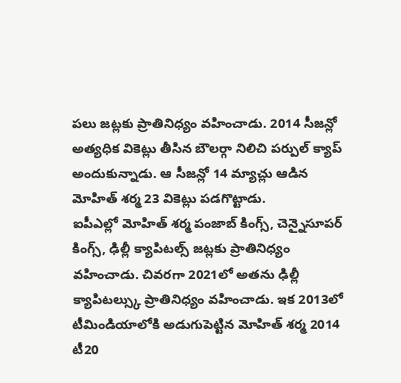పలు జట్లకు ప్రాతినిధ్యం వహించాడు. 2014 సీజన్లో అత్యధిక వికెట్లు తీసిన బౌలర్గా నిలిచి పర్పుల్ క్యాప్ అందుకున్నాడు. ఆ సీజన్లో 14 మ్యాచ్లు ఆడిన మోహిత్ శర్మ 23 వికెట్లు పడగొట్టాడు.
ఐపీఎల్లో మోహిత్ శర్మ పంజాబ్ కింగ్స్, చెన్నైసూపర్ కింగ్స్, ఢిల్లీ క్యాపిటల్స్ జట్లకు ప్రాతినిధ్యం వహించాడు. చివరగా 2021లో అతను ఢిల్లీ క్యాపిటల్స్కు ప్రాతినిధ్యం వహించాడు. ఇక 2013లో టీమిండియాలోకి అడుగుపెట్టిన మోహిత్ శర్మ 2014 టీ20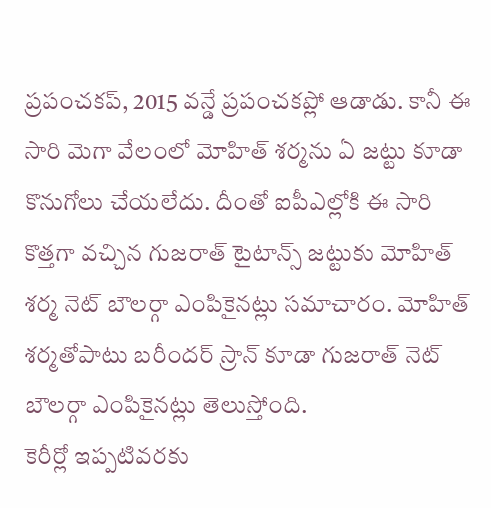ప్రపంచకప్, 2015 వన్డే ప్రపంచకప్లో ఆడాడు. కానీ ఈ సారి మెగా వేలంలో మోహిత్ శర్మను ఏ జట్టు కూడా కొనుగోలు చేయలేదు. దీంతో ఐపీఎల్లోకి ఈ సారి కొత్తగా వచ్చిన గుజరాత్ టైటాన్స్ జట్టుకు మోహిత్ శర్మ నెట్ బౌలర్గా ఎంపికైనట్లు సమాచారం. మోహిత్ శర్మతోపాటు బరీందర్ స్రాన్ కూడా గుజరాత్ నెట్ బౌలర్గా ఎంపికైనట్లు తెలుస్తోంది.
కెరీర్లో ఇప్పటివరకు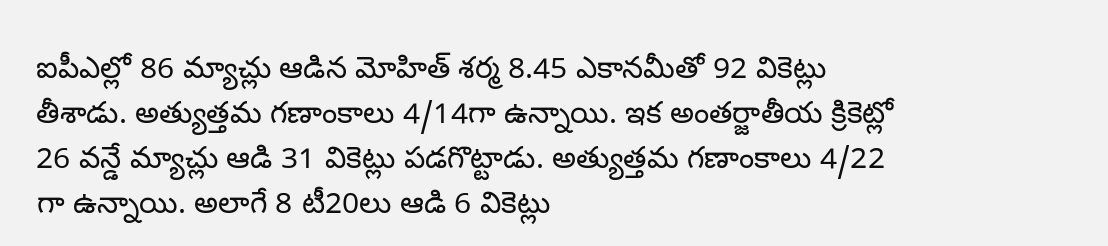ఐపీఎల్లో 86 మ్యాచ్లు ఆడిన మోహిత్ శర్మ 8.45 ఎకానమీతో 92 వికెట్లు తీశాడు. అత్యుత్తమ గణాంకాలు 4/14గా ఉన్నాయి. ఇక అంతర్జాతీయ క్రికెట్లో 26 వన్డే మ్యాచ్లు ఆడి 31 వికెట్లు పడగొట్టాడు. అత్యుత్తమ గణాంకాలు 4/22 గా ఉన్నాయి. అలాగే 8 టీ20లు ఆడి 6 వికెట్లు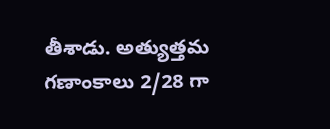తీశాడు. అత్యుత్తమ గణాంకాలు 2/28 గా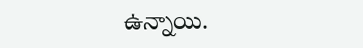ఉన్నాయి.